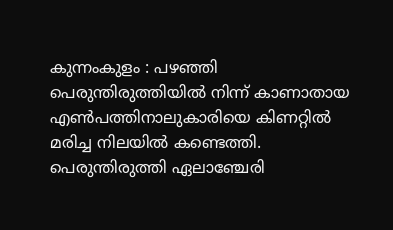കുന്നംകുളം : പഴഞ്ഞി പെരുന്തിരുത്തിയിൽ നിന്ന് കാണാതായ എൺപത്തിനാലുകാരിയെ കിണറ്റിൽ മരിച്ച നിലയിൽ കണ്ടെത്തി. പെരുന്തിരുത്തി ഏലാഞ്ചേരി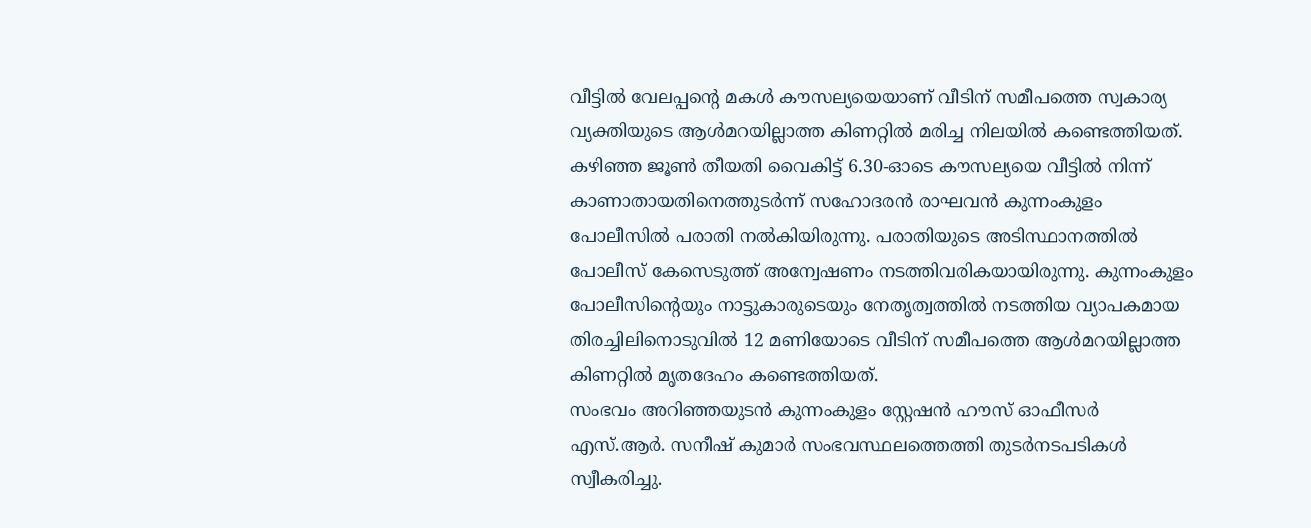വീട്ടിൽ വേലപ്പന്റെ മകൾ കൗസല്യയെയാണ് വീടിന് സമീപത്തെ സ്വകാര്യ വ്യക്തിയുടെ ആൾമറയില്ലാത്ത കിണറ്റിൽ മരിച്ച നിലയിൽ കണ്ടെത്തിയത്.
കഴിഞ്ഞ ജൂൺ തീയതി വൈകിട്ട് 6.30-ഓടെ കൗസല്യയെ വീട്ടിൽ നിന്ന് കാണാതായതിനെത്തുടർന്ന് സഹോദരൻ രാഘവൻ കുന്നംകുളം പോലീസിൽ പരാതി നൽകിയിരുന്നു. പരാതിയുടെ അടിസ്ഥാനത്തിൽ പോലീസ് കേസെടുത്ത് അന്വേഷണം നടത്തിവരികയായിരുന്നു. കുന്നംകുളം പോലീസിന്റെയും നാട്ടുകാരുടെയും നേതൃത്വത്തിൽ നടത്തിയ വ്യാപകമായ തിരച്ചിലിനൊടുവിൽ 12 മണിയോടെ വീടിന് സമീപത്തെ ആൾമറയില്ലാത്ത കിണറ്റിൽ മൃതദേഹം കണ്ടെത്തിയത്.
സംഭവം അറിഞ്ഞയുടൻ കുന്നംകുളം സ്റ്റേഷൻ ഹൗസ് ഓഫീസർ എസ്.ആർ. സനീഷ് കുമാർ സംഭവസ്ഥലത്തെത്തി തുടർനടപടികൾ സ്വീകരിച്ചു.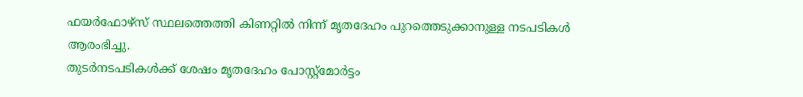ഫയർഫോഴ്സ് സ്ഥലത്തെത്തി കിണറ്റിൽ നിന്ന് മൃതദേഹം പുറത്തെടുക്കാനുള്ള നടപടികൾ ആരംഭിച്ചു.
തുടർനടപടികൾക്ക് ശേഷം മൃതദേഹം പോസ്റ്റ്മോർട്ടം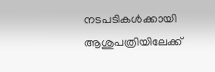നടപടികൾക്കായി ആശുപത്രിയിലേക്ക്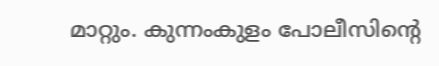മാറ്റും. കുന്നംകുളം പോലീസിന്റെ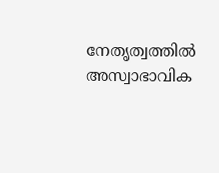നേതൃത്വത്തിൽ അസ്വാഭാവിക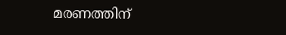മരണത്തിന്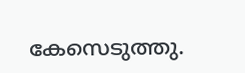കേസെടുത്തു.